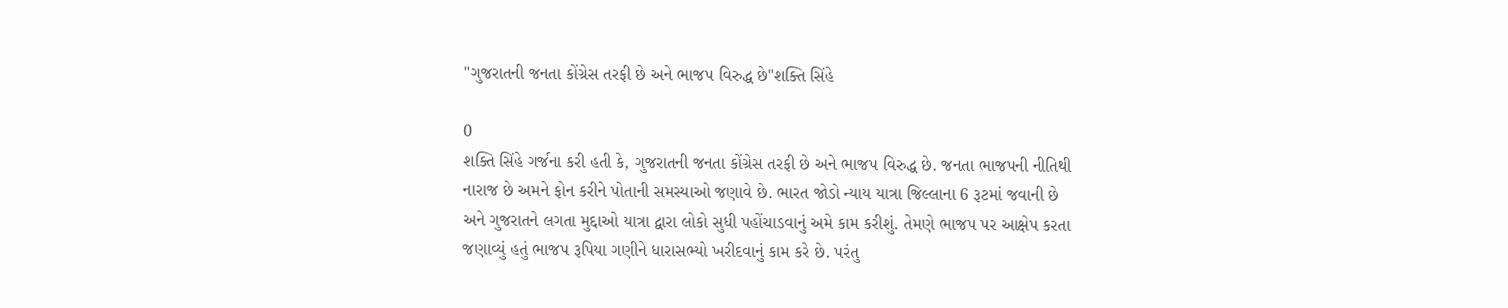"ગુજરાતની જનતા કોંગ્રેસ તરફી છે અને ભાજપ વિરુદ્ધ છે"શક્તિ સિંહે

0
શક્તિ સિંહે ગર્જના કરી હતી કે, ગુજરાતની જનતા કોંગ્રેસ તરફી છે અને ભાજપ વિરુદ્ધ છે. જનતા ભાજપની નીતિથી નારાજ છે અમને ફોન કરીને પોતાની સમસ્યાઓ જણાવે છે. ભારત જોડો ન્યાય યાત્રા જિલ્લાના 6 રૂટમાં જવાની છે અને ગુજરાતને લગતા મુદ્દાઓ યાત્રા દ્વારા લોકો સુધી પહોંચાડવાનું અમે કામ કરીશું. તેમણે ભાજપ પર આક્ષેપ કરતા જણાવ્યું હતું ભાજપ રૂપિયા ગણીને ધારાસભ્યો ખરીદવાનું કામ કરે છે. પરંતુ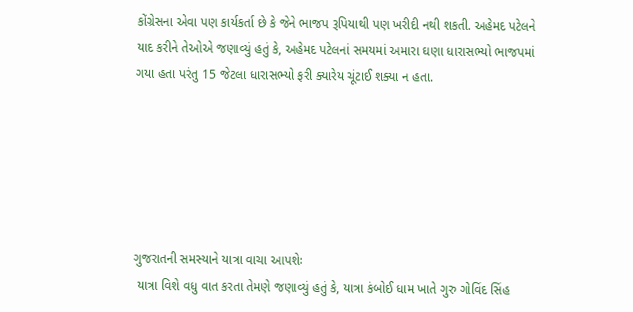કોંગ્રેસના એવા પણ કાર્યકર્તા છે કે જેને ભાજપ રૂપિયાથી પણ ખરીદી નથી શકતી. અહેમદ પટેલને યાદ કરીને તેઓએ જણાવ્યું હતું કે, અહેમદ પટેલનાં સમયમાં અમારા ઘણા ધારાસભ્યો ભાજપમાં ગયા હતા પરંતુ 15 જેટલા ધારાસભ્યો ફરી ક્યારેય ચૂંટાઈ શક્યા ન હતા.






ગુજરાતની સમસ્યાને યાત્રા વાચા આપશેઃ
 યાત્રા વિશે વધુ વાત કરતા તેમણે જણાવ્યું હતું કે, યાત્રા કંબોઈ ધામ ખાતે ગુરુ ગોવિંદ સિંહ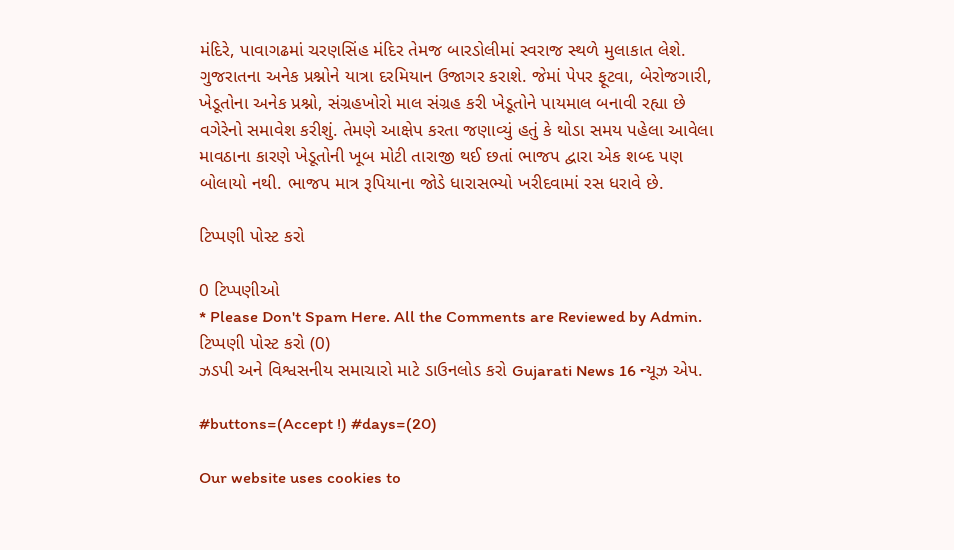મંદિરે, પાવાગઢમાં ચરણસિંહ મંદિર તેમજ બારડોલીમાં સ્વરાજ સ્થળે મુલાકાત લેશે. ગુજરાતના અનેક પ્રશ્નોને યાત્રા દરમિયાન ઉજાગર કરાશે. જેમાં પેપર ફૂટવા, બેરોજગારી, ખેડૂતોના અનેક પ્રશ્નો, સંગ્રહખોરો માલ સંગ્રહ કરી ખેડૂતોને પાયમાલ બનાવી રહ્યા છે વગેરેનો સમાવેશ કરીશું. તેમણે આક્ષેપ કરતા જણાવ્યું હતું કે થોડા સમય પહેલા આવેલા માવઠાના કારણે ખેડૂતોની ખૂબ મોટી તારાજી થઈ છતાં ભાજપ દ્વારા એક શબ્દ પણ બોલાયો નથી. ભાજપ માત્ર રૂપિયાના જોડે ધારાસભ્યો ખરીદવામાં રસ ધરાવે છે.

ટિપ્પણી પોસ્ટ કરો

0 ટિપ્પણીઓ
* Please Don't Spam Here. All the Comments are Reviewed by Admin.
ટિપ્પણી પોસ્ટ કરો (0)
ઝડપી અને વિશ્વસનીય સમાચારો માટે ડાઉનલોડ કરો Gujarati News 16 ન્યૂઝ એપ.

#buttons=(Accept !) #days=(20)

Our website uses cookies to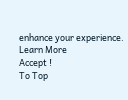enhance your experience. Learn More
Accept !
To Top